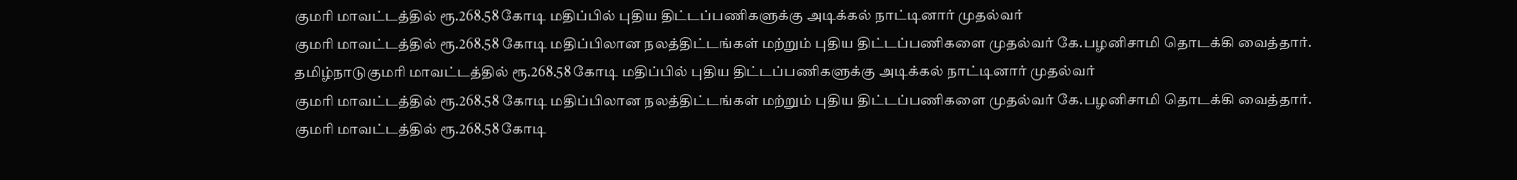குமரி மாவட்டத்தில் ரூ.268.58 கோடி மதிப்பில் புதிய திட்டப்பணிகளுக்கு அடிக்கல் நாட்டினார் முதல்வர்
குமரி மாவட்டத்தில் ரூ.268.58 கோடி மதிப்பிலான நலத்திட்டங்கள் மற்றும் புதிய திட்டப்பணிகளை முதல்வர் கே.பழனிசாமி தொடக்கி வைத்தார்.
தமிழ்நாடுகுமரி மாவட்டத்தில் ரூ.268.58 கோடி மதிப்பில் புதிய திட்டப்பணிகளுக்கு அடிக்கல் நாட்டினார் முதல்வர்
குமரி மாவட்டத்தில் ரூ.268.58 கோடி மதிப்பிலான நலத்திட்டங்கள் மற்றும் புதிய திட்டப்பணிகளை முதல்வர் கே.பழனிசாமி தொடக்கி வைத்தார்.
குமரி மாவட்டத்தில் ரூ.268.58 கோடி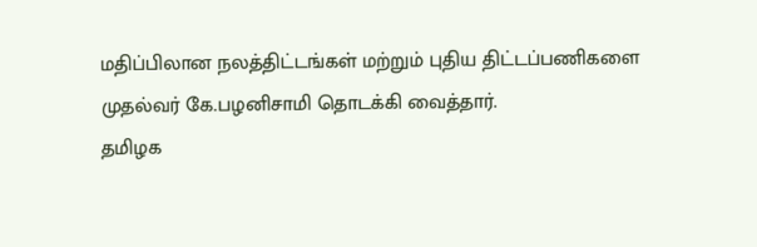மதிப்பிலான நலத்திட்டங்கள் மற்றும் புதிய திட்டப்பணிகளை முதல்வர் கே.பழனிசாமி தொடக்கி வைத்தார்.
தமிழக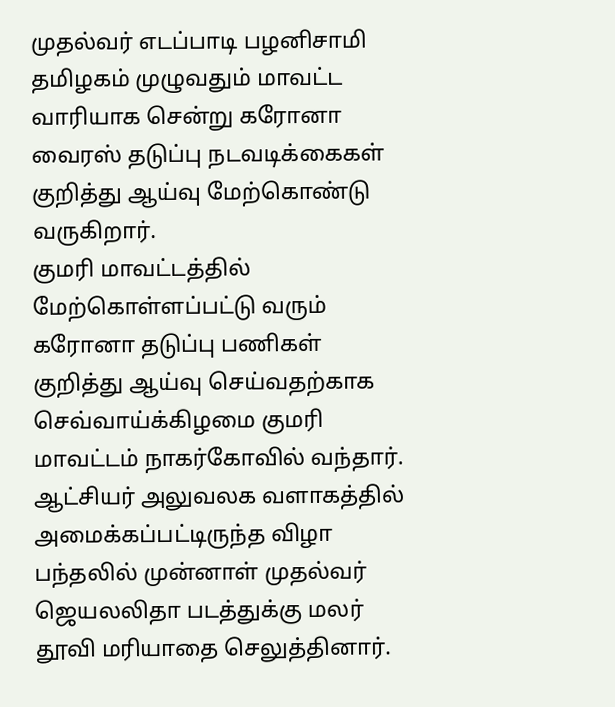முதல்வர் எடப்பாடி பழனிசாமி தமிழகம் முழுவதும் மாவட்ட வாரியாக சென்று கரோனா வைரஸ் தடுப்பு நடவடிக்கைகள் குறித்து ஆய்வு மேற்கொண்டு வருகிறார்.
குமரி மாவட்டத்தில் மேற்கொள்ளப்பட்டு வரும் கரோனா தடுப்பு பணிகள் குறித்து ஆய்வு செய்வதற்காக செவ்வாய்க்கிழமை குமரி மாவட்டம் நாகர்கோவில் வந்தார். ஆட்சியர் அலுவலக வளாகத்தில் அமைக்கப்பட்டிருந்த விழா பந்தலில் முன்னாள் முதல்வர் ஜெயலலிதா படத்துக்கு மலர் தூவி மரியாதை செலுத்தினார்.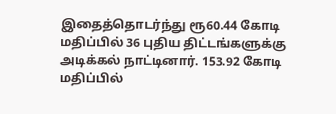இதைத்தொடர்ந்து ரூ60.44 கோடி மதிப்பில் 36 புதிய திட்டங்களுக்கு அடிக்கல் நாட்டினார். 153.92 கோடி மதிப்பில்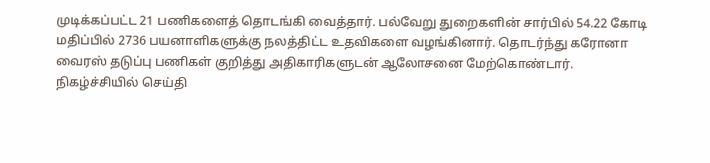முடிக்கப்பட்ட 21 பணிகளைத் தொடங்கி வைத்தார். பல்வேறு துறைகளின் சார்பில் 54.22 கோடி மதிப்பில் 2736 பயனாளிகளுக்கு நலத்திட்ட உதவிகளை வழங்கினார். தொடர்ந்து கரோனா வைரஸ் தடுப்பு பணிகள் குறித்து அதிகாரிகளுடன் ஆலோசனை மேற்கொண்டார்.
நிகழ்ச்சியில் செய்தி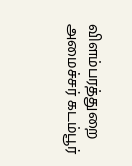விளம்பரத்துறை அமைச்சர் கடம்பூர்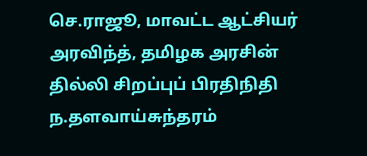செ.ராஜூ, மாவட்ட ஆட்சியர் அரவிந்த், தமிழக அரசின் தில்லி சிறப்புப் பிரதிநிதி ந.தளவாய்சுந்தரம்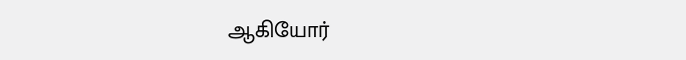ஆகியோர்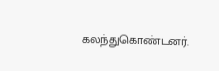கலந்துகொண்டனர்.